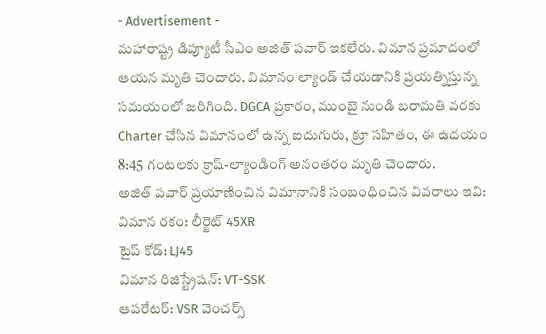- Advertisement -
మహారాష్ట్ర డిప్యూటీ సీఎం అజిత్ పవార్ ఇకలేరు. విమాన ప్రమాదంలో ఆయన మృతి చెందారు. విమానం ల్యాండ్ చేయడానికి ప్రయత్నిస్తున్న సమయంలో జరిగింది. DGCA ప్రకారం, ముంబై నుండి బరామతి వరకు Charter చేసిన విమానంలో ఉన్న ఐదుగురు, క్రూ సహితం, ఈ ఉదయం 8:45 గంటలకు క్రాష్-ల్యాండింగ్ అనంతరం మృతి చెందారు.
అజిత్ పవార్ ప్రయాణించిన విమానానికి సంబంధించిన వివరాలు ఇవి:
విమాన రకం: లీర్జెట్ 45XR
టైప్ కోడ్: LJ45
విమాన రిజిస్ట్రేషన్: VT-SSK
ఆపరేటర్: VSR వెంచర్స్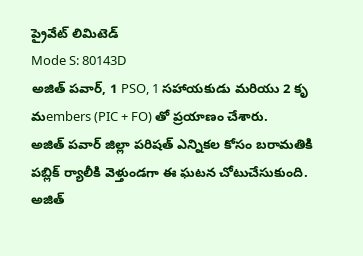ప్రైవేట్ లిమిటెడ్
Mode S: 80143D
అజిత్ పవార్, 1 PSO, 1 సహాయకుడు మరియు 2 కృ మembers (PIC + FO) తో ప్రయాణం చేశారు.
అజిత్ పవార్ జిల్లా పరిషత్ ఎన్నికల కోసం బరామతికి పబ్లిక్ ర్యాలీకి వెళ్తుండగా ఈ ఘటన చోటుచేసుకుంది. అజిత్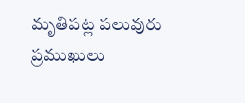మృతిపట్ల పలువురు ప్రముఖులు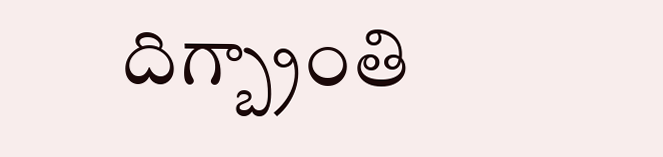దిగ్బ్రాంతి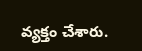వ్యక్తం చేశారు.